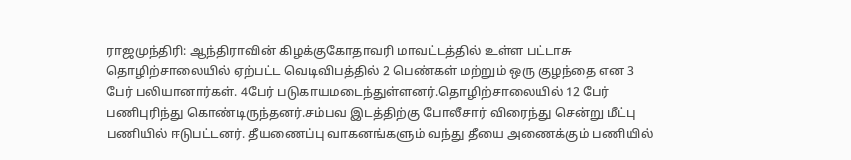ராஜமுந்திரி: ஆந்திராவின் கிழக்குகோதாவரி மாவட்டத்தில் உள்ள பட்டாசு தொழிற்சாலையில் ஏற்பட்ட வெடிவிபத்தில் 2 பெண்கள் மற்றும் ஒரு குழந்தை என 3 பேர் பலியானார்கள். 4பேர் படுகாயமடைந்துள்ளனர்.தொழிற்சாலையில் 12 பேர் பணிபுரிந்து கொண்டிருந்தனர்.சம்பவ இடத்திற்கு போலீசார் விரைந்து சென்று மீட்பு பணியில் ஈடுபட்டனர். தீயணைப்பு வாகனங்களும் வந்து தீயை அணைக்கும் பணியில்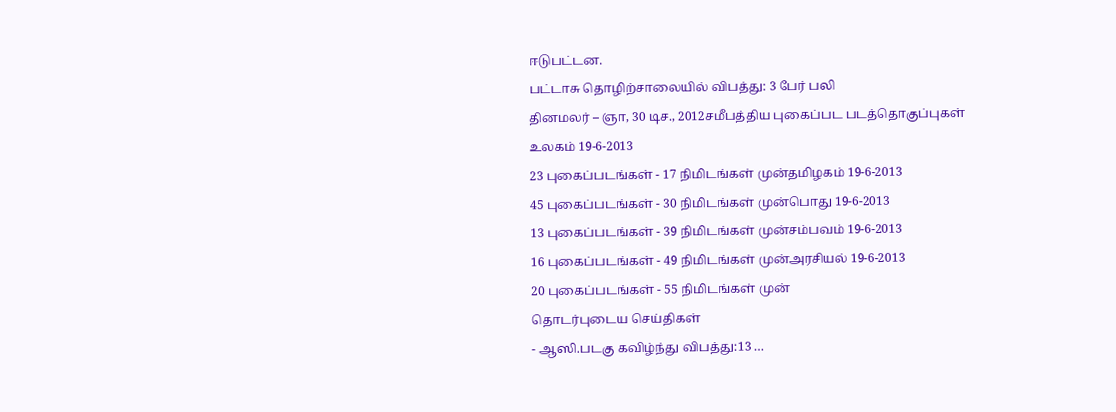ஈடுபட்டன.
பட்டாசு தொழிற்சாலையில் விபத்து: 3 பேர் பலி
தினமலர் – ஞா, 30 டிச., 2012சமீபத்திய புகைப்பட படத்தொகுப்புகள்
உலகம் 19-6-2013
23 புகைப்படங்கள் - 17 நிமிடங்கள் முன்தமிழகம் 19-6-2013
45 புகைப்படங்கள் - 30 நிமிடங்கள் முன்பொது 19-6-2013
13 புகைப்படங்கள் - 39 நிமிடங்கள் முன்சம்பவம் 19-6-2013
16 புகைப்படங்கள் - 49 நிமிடங்கள் முன்அரசியல் 19-6-2013
20 புகைப்படங்கள் - 55 நிமிடங்கள் முன்
தொடர்புடைய செய்திகள்
- ஆஸி.படகு கவிழ்ந்து விபத்து:13 …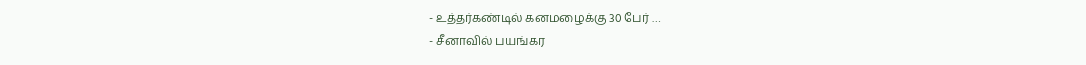- உத்தர்கண்டில் கனமழைக்கு 30 பேர் …
- சீனாவில் பயங்கர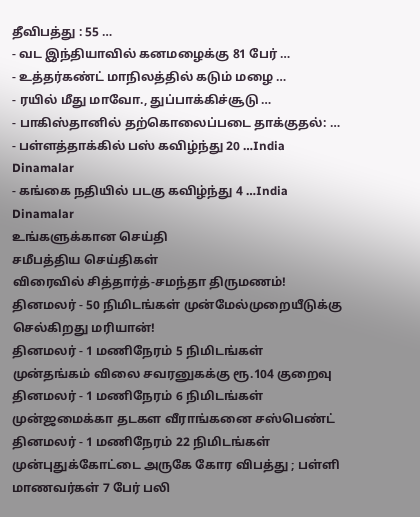தீவிபத்து : 55 …
- வட இந்தியாவில் கனமழைக்கு 81 பேர் …
- உத்தர்கண்ட் மாநிலத்தில் கடும் மழை …
- ரயில் மீது மாவோ., துப்பாக்கிச்சூடு …
- பாகிஸ்தானில் தற்கொலைப்படை தாக்குதல்: …
- பள்ளத்தாக்கில் பஸ் கவிழ்ந்து 20 …India Dinamalar
- கங்கை நதியில் படகு கவிழ்ந்து 4 …India Dinamalar
உங்களுக்கான செய்தி
சமீபத்திய செய்திகள்
விரைவில் சித்தார்த்-சமந்தா திருமணம்!
தினமலர் - 50 நிமிடங்கள் முன்மேல்முறையீடுக்கு செல்கிறது மரியான்!
தினமலர் - 1 மணிநேரம் 5 நிமிடங்கள் முன்தங்கம் விலை சவரனுகக்கு ரூ.104 குறைவு
தினமலர் - 1 மணிநேரம் 6 நிமிடங்கள் முன்ஜமைக்கா தடகள வீராங்கனை சஸ்பெண்ட்
தினமலர் - 1 மணிநேரம் 22 நிமிடங்கள் முன்புதுக்கோட்டை அருகே கோர விபத்து ; பள்ளி மாணவர்கள் 7 பேர் பலி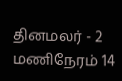தினமலர் - 2 மணிநேரம் 14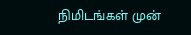நிமிடங்கள் முன்